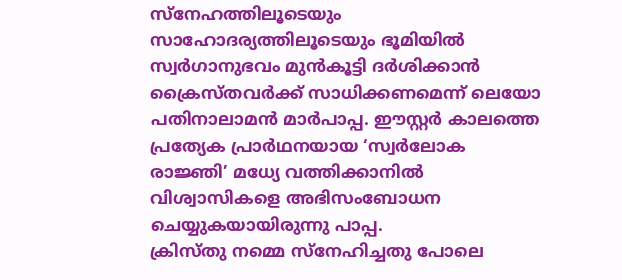സ്നേഹത്തിലൂടെയും സാഹോദര്യത്തിലൂടെയും ഭൂമിയിൽ സ്വർഗാനുഭവം മുൻകൂട്ടി ദർശിക്കാൻ ക്രൈസ്തവർക്ക് സാധിക്കണമെന്ന് ലെയോ പതിനാലാമൻ മാർപാപ്പ. ഈസ്റ്റർ കാലത്തെ പ്രത്യേക പ്രാർഥനയായ ‘സ്വർലോക രാജ്ഞി’ മധ്യേ വത്തിക്കാനിൽ വിശ്വാസികളെ അഭിസംബോധന ചെയ്യുകയായിരുന്നു പാപ്പ.
ക്രിസ്തു നമ്മെ സ്നേഹിച്ചതു പോലെ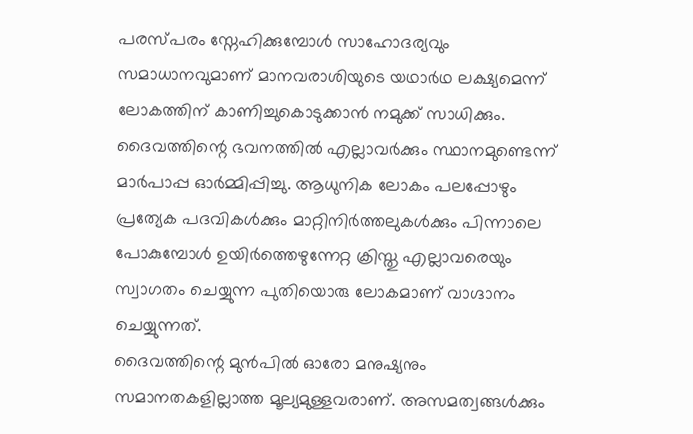പരസ്പരം സ്നേഹിക്കുമ്പോൾ സാഹോദര്യവും സമാധാനവുമാണ് മാനവരാശിയുടെ യഥാർഥ ലക്ഷ്യമെന്ന് ലോകത്തിന് കാണിച്ചുകൊടുക്കാൻ നമുക്ക് സാധിക്കും. ദൈവത്തിന്റെ ഭവനത്തിൽ എല്ലാവർക്കും സ്ഥാനമുണ്ടെന്ന് മാർപാപ്പ ഓർമ്മിപ്പിച്ചു. ആധുനിക ലോകം പലപ്പോഴും പ്രത്യേക പദവികൾക്കും മാറ്റിനിർത്തലുകൾക്കും പിന്നാലെ പോകുമ്പോൾ ഉയിർത്തെഴുന്നേറ്റ ക്രിസ്തു എല്ലാവരെയും സ്വാഗതം ചെയ്യുന്ന പുതിയൊരു ലോകമാണ് വാഗ്ദാനം ചെയ്യുന്നത്.
ദൈവത്തിന്റെ മുൻപിൽ ഓരോ മനുഷ്യനും സമാനതകളില്ലാത്ത മൂല്യമുള്ളവരാണ്. അസമത്വങ്ങൾക്കും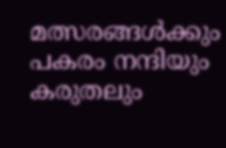മത്സരങ്ങൾക്കും പകരം നന്ദിയും കരുതലും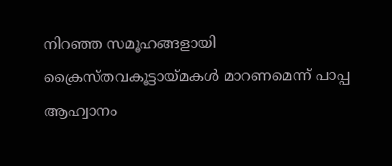നിറഞ്ഞ സമൂഹങ്ങളായി ക്രൈസ്തവകൂട്ടായ്മകൾ മാറണമെന്ന് പാപ്പ ആഹ്വാനം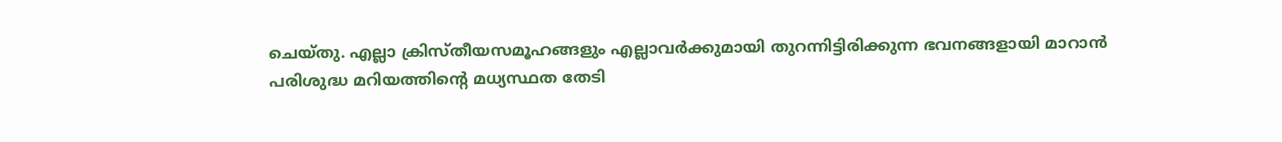ചെയ്തു. എല്ലാ ക്രിസ്തീയസമൂഹങ്ങളും എല്ലാവർക്കുമായി തുറന്നിട്ടിരിക്കുന്ന ഭവനങ്ങളായി മാറാൻ പരിശുദ്ധ മറിയത്തിന്റെ മധ്യസ്ഥത തേടി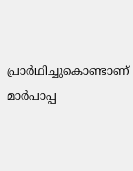പ്രാർഥിച്ചുകൊണ്ടാണ് മാർപാപ്പ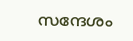സന്ദേശം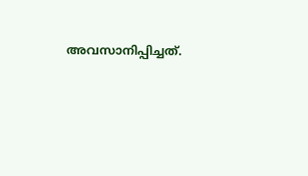അവസാനിപ്പിച്ചത്.